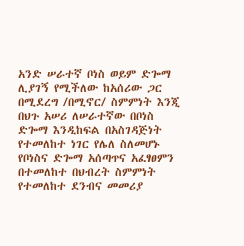አንድ ሠራተኛ ቦነስ ወይም ድጐማ ሊያገኝ የሚችለው ከአሰሪው ጋር በሚደረግ /በሚኖር/ ስምምነት እንጂ በህጉ አሠሪ ለሠራተኛው በቦነስ ድጐማ እንዲከፍል በአስገዳጅነት የተመለከተ ነገር የሌለ ስለመሆኑ የቦነስና ድጐማ አሰጣጥና አፈፃፀምን በተመለከተ በህብረት ስምምነት የተመለከተ ደንብና መመሪያ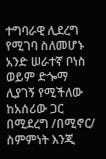ተግባራዊ ሊደረግ የሚገባ ስለመሆኑ
አንድ ሠራተኛ ቦነስ ወይም ድጐማ ሊያገኝ የሚችለው ከአሰሪው ጋር በሚደረግ /በሚኖር/ ስምምነት እንጂ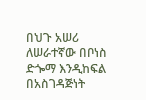በህጉ አሠሪ ለሠራተኛው በቦነስ ድጐማ እንዲከፍል በአስገዳጅነት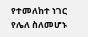የተመለከተ ነገር የሌለ ስለመሆኑ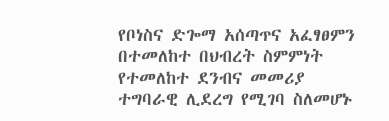የቦነስና ድጐማ አሰጣጥና አፈፃፀምን በተመለከተ በህብረት ስምምነት የተመለከተ ደንብና መመሪያ ተግባራዊ ሊደረግ የሚገባ ስለመሆኑ